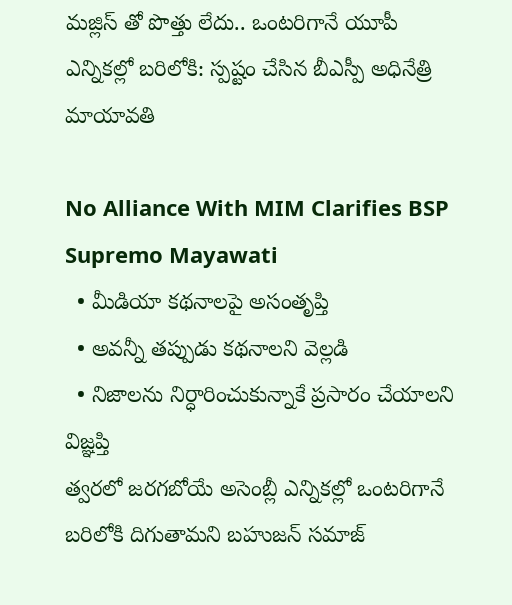మజ్లిస్ తో పొత్తు లేదు.. ఒంటరిగానే యూపీ ఎన్నికల్లో బరిలోకి: స్పష్టం చేసిన బీఎస్పీ అధినేత్రి మాయావతి

No Alliance With MIM Clarifies BSP Supremo Mayawati
  • మీడియా కథనాలపై అసంతృప్తి
  • అవన్నీ తప్పుడు కథనాలని వెల్లడి
  • నిజాలను నిర్ధారించుకున్నాకే ప్రసారం చేయాలని విజ్ఞప్తి
త్వరలో జరగబోయే అసెంబ్లీ ఎన్నికల్లో ఒంటరిగానే బరిలోకి దిగుతామని బహుజన్ సమాజ్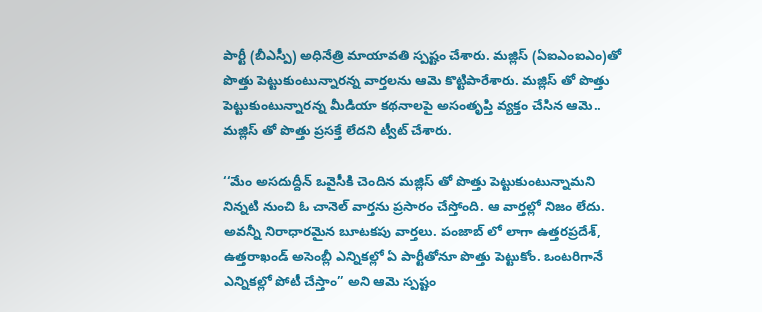పార్టీ (బీఎస్పీ) అధినేత్రి మాయావతి స్పష్టం చేశారు. మజ్లిస్ (ఏఐఎంఐఎం)తో పొత్తు పెట్టుకుంటున్నారన్న వార్తలను ఆమె కొట్టిపారేశారు. మజ్లిస్ తో పొత్తు పెట్టుకుంటున్నారన్న మీడియా కథనాలపై అసంతృప్తి వ్యక్తం చేసిన ఆమె.. మజ్లిస్ తో పొత్తు ప్రసక్తే లేదని ట్వీట్ చేశారు.

‘‘మేం అసదుద్దీన్ ఒవైసీకి చెందిన మజ్లిస్ తో పొత్తు పెట్టుకుంటున్నామని నిన్నటి నుంచి ఓ చానెల్ వార్తను ప్రసారం చేస్తోంది. ఆ వార్తల్లో నిజం లేదు. అవన్నీ నిరాధారమైన బూటకపు వార్తలు. పంజాబ్ లో లాగా ఉత్తరప్రదేశ్, ఉత్తరాఖండ్ అసెంబ్లీ ఎన్నికల్లో ఏ పార్టీతోనూ పొత్తు పెట్టుకోం. ఒంటరిగానే ఎన్నికల్లో పోటీ చేస్తాం’’ అని ఆమె స్పష్టం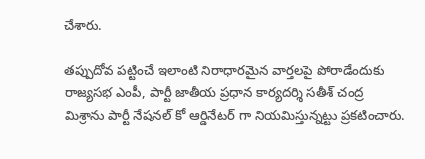చేశారు.

తప్పుదోవ పట్టించే ఇలాంటి నిరాధారమైన వార్తలపై పోరాడేందుకు రాజ్యసభ ఎంపీ, పార్టీ జాతీయ ప్రధాన కార్యదర్శి సతీశ్ చంద్ర మిశ్రాను పార్టీ నేషనల్ కో ఆర్డినేటర్ గా నియమిస్తున్నట్టు ప్రకటించారు.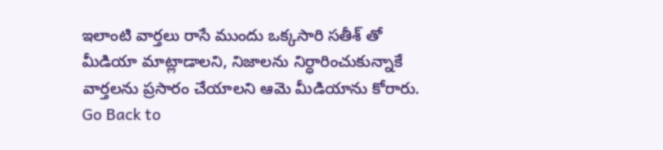ఇలాంటి వార్తలు రాసే ముందు ఒక్కసారి సతీశ్ తో మీడియా మాట్లాడాలని, నిజాలను నిర్ధారించుకున్నాకే వార్తలను ప్రసారం చేయాలని ఆమె మీడియాను కోరారు.
Go Back to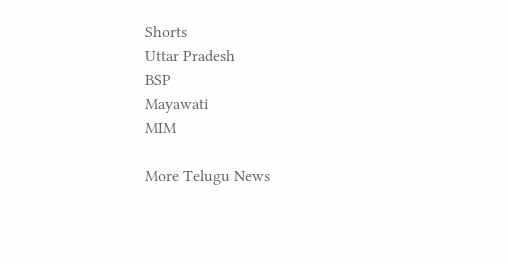Shorts
Uttar Pradesh
BSP
Mayawati
MIM

More Telugu News